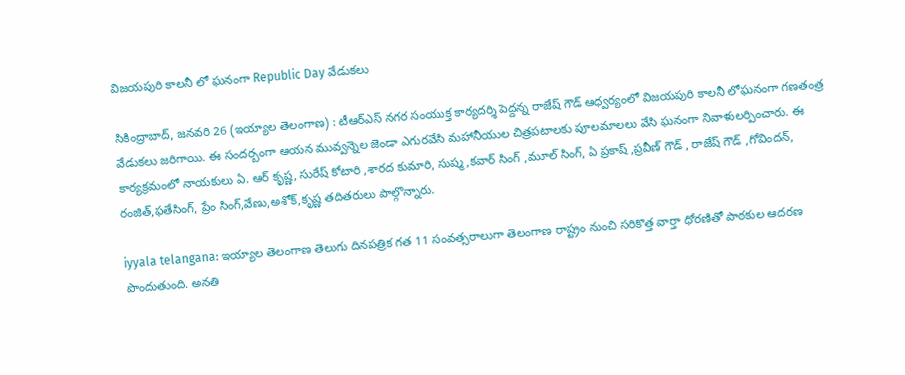విజయపురి కాలనీ లో ఘనంగా Republic Day వేడుకలు

సికింద్రాబాద్, జనవరి 26 (ఇయ్యాల తెలంగాణ) : టీఆర్ఎస్ నగర సంయుక్త కార్యదర్శి పెద్దన్న రాజేష్ గౌడ్ ఆధ్వర్యంలో విజయపురి కాలనీ లోఘనంగా గణతంత్ర వేడుకలు జరిగాయి. ఈ సందర్బంగా ఆయన మువ్వన్నెల జెండా ఎగురవేసి మహానీయుల చిత్రపటాలకు పూలమాలలు వేసి ఘనంగా నివాళులర్పించారు. ఈ కార్యక్రమంలో నాయకులు ఏ. ఆర్ కృష్ణ, సురేష్ కోటారి ,శారద కుమారి, సుష్మ ,కవార్ సింగ్ ,మూల్ సింగ్, ఏ ప్రకాష్ ,ప్రవీణ్ గౌడ్ , రాజేష్ గౌడ్ ,గోవిందన్, రంజిత్,ఫతేసింగ్, ప్రేం సింగ్,వేణు,అశోక్,కృష్ణ తదితరులు పాల్గొన్నారు.

iyyala telangana: ఇయ్యాల తెలంగాణ తెలుగు దినపత్రిక గత 11 సంవత్సరాలుగా తెలంగాణ రాష్ట్రం నుంచి సరికొత్త వార్తా ధోరణితో పాఠకుల ఆదరణ పొందుతుంది. అనతి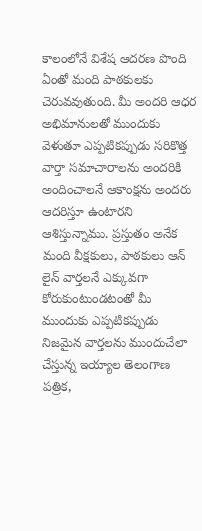కాలంలోనే విశేష ఆదరణ పొంది ఏంతో మంది పాఠకులకు చెరువవుతుంది. మీ అందరి ఆధర అభిమానులతో ముందుకు వెళుతూ ఎప్పటికప్పుడు సరికొత్త వార్తా సమాచారాలను అందరికి అందించాలనే ఆకాంక్షను అందరు ఆదరిస్తూ ఉంటారని ఆశిస్తున్నాము. ప్రస్తుతం అనేక మంది వీక్షకులు, పాఠకులు ఆన్ లైన్ వార్తలనే ఎక్కువగా కోరుకుంటుండటంతో మీ ముందుకు ఎప్పటికప్పుడు నిజమైన వార్తలను ముందుచేలా చేస్తున్న ఇయ్యాల తెలంగాణ పత్రిక,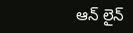ఆన్ లైన్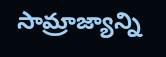సామ్రాజ్యాన్ని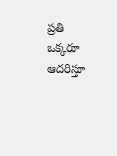ప్రతి ఒక్కరూ ఆదరిస్తూ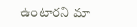ఉంటారని మా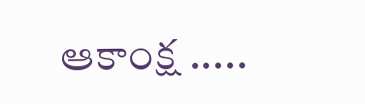ఆకాంక్ష .....